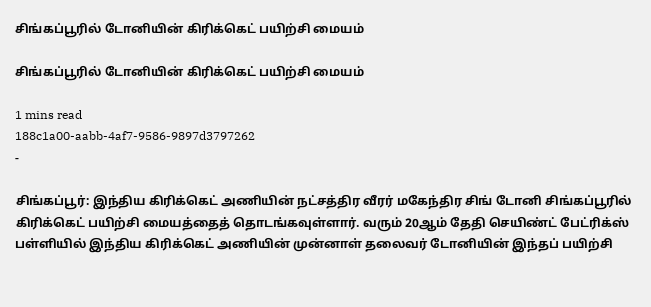சிங்கப்பூரில் டோனியின் கிரிக்கெட் பயிற்சி மையம்

சிங்கப்பூரில் டோனியின் கிரிக்கெட் பயிற்சி மையம்

1 mins read
188c1a00-aabb-4af7-9586-9897d3797262
-

சிங்கப்பூர்: இந்திய கிரிக்கெட் அணியின் நட்சத்திர வீரர் மகேந்திர சிங் டோனி சிங்கப்பூரில் கிரிக்கெட் பயிற்சி மையத்தைத் தொடங்கவுள்ளார். வரும் 20ஆம் தேதி செயிண்ட் பேட்ரிக்ஸ் பள்ளியில் இந்திய கிரிக்கெட் அணியின் முன்னாள் தலைவர் டோனியின் இந்தப் பயிற்சி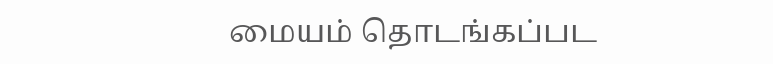மையம் தொடங்கப்பட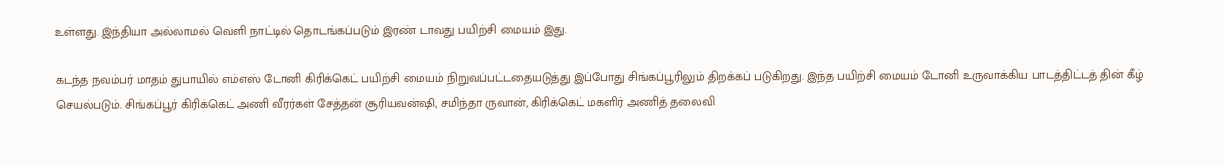உள்ளது. இந்தியா அல்லாமல் வெளி நாட்டில் தொடங்கப்படும் இரண் டாவது பயிற்சி மையம் இது.

கடந்த நவம்பர் மாதம் துபாயில் எம்எஸ் டோனி கிரிக்கெட் பயிற்சி மையம் நிறுவப்பட்டதையடுத்து இப்போது சிங்கப்பூரிலும் திறக்கப் படுகிறது. இந்த பயிற்சி மையம் டோனி உருவாக்கிய பாடத்திட்டத் தின் கீழ் செயல்படும். சிங்கப்பூர் கிரிக்கெட் அணி வீரர்கள் சேத்தன் சூரியவன்‌ஷி, சமிந்தா ருவான், கிரிக்கெட் மகளிர் அணித் தலைவி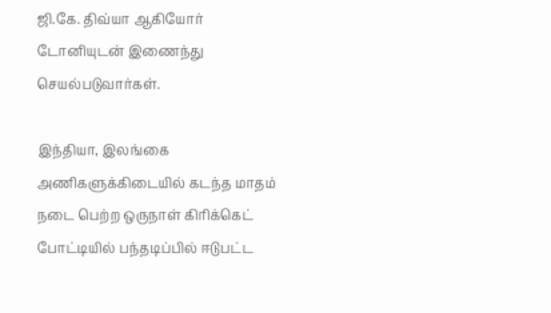ஜி.கே. திவ்யா ஆகியோர் டோனியுடன் இணைந்து செயல்படுவார்கள்.

இந்தியா, இலங்கை அணிகளுக்கிடையில் கடந்த மாதம் நடை பெற்ற ஒருநாள் கிரிக்கெட் போட்டியில் பந்தடிப்பில் ஈடுபட்ட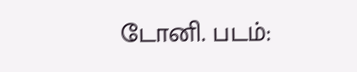டோனி. படம்: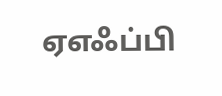ஏஎஃப்பி